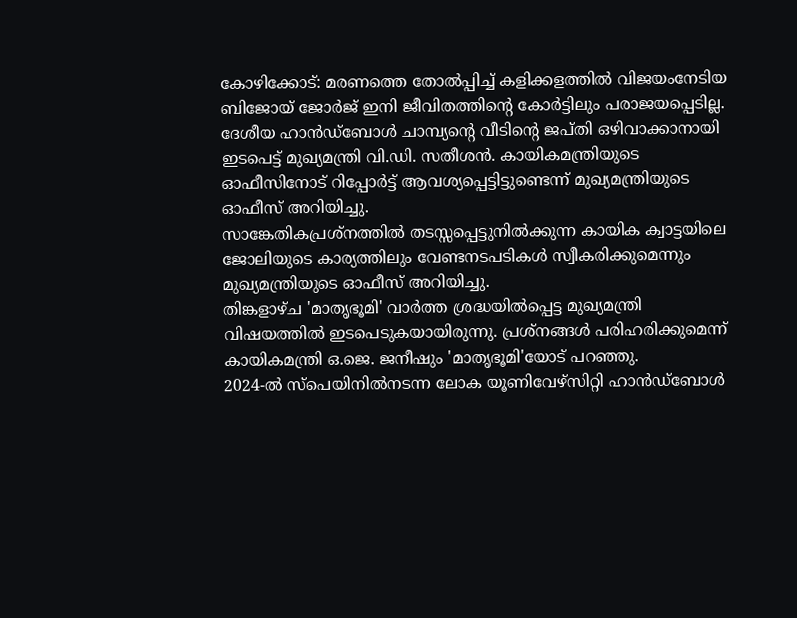കോഴിക്കോട്: മരണത്തെ തോൽപ്പിച്ച് കളിക്കളത്തിൽ വിജയംനേടിയ ബിജോയ് ജോർജ് ഇനി ജീവിതത്തിന്റെ കോർട്ടിലും പരാജയപ്പെടില്ല. ദേശീയ ഹാൻഡ്ബോൾ ചാമ്പ്യന്റെ വീടിന്റെ ജപ്തി ഒഴിവാക്കാനായി ഇടപെട്ട് മുഖ്യമന്ത്രി വി.ഡി. സതീശൻ. കായികമന്ത്രിയുടെ ഓഫീസിനോട് റിപ്പോർട്ട് ആവശ്യപ്പെട്ടിട്ടുണ്ടെന്ന് മുഖ്യമന്ത്രിയുടെ ഓഫീസ് അറിയിച്ചു.
സാങ്കേതികപ്രശ്നത്തിൽ തടസ്സപ്പെട്ടുനിൽക്കുന്ന കായിക ക്വാട്ടയിലെ ജോലിയുടെ കാര്യത്തിലും വേണ്ടനടപടികൾ സ്വീകരിക്കുമെന്നും മുഖ്യമന്ത്രിയുടെ ഓഫീസ് അറിയിച്ചു.
തിങ്കളാഴ്ച 'മാതൃഭൂമി' വാർത്ത ശ്രദ്ധയിൽപ്പെട്ട മുഖ്യമന്ത്രി വിഷയത്തിൽ ഇടപെടുകയായിരുന്നു. പ്രശ്നങ്ങൾ പരിഹരിക്കുമെന്ന് കായികമന്ത്രി ഒ.ജെ. ജനീഷും 'മാതൃഭൂമി'യോട് പറഞ്ഞു.
2024-ൽ സ്പെയിനിൽനടന്ന ലോക യൂണിവേഴ്സിറ്റി ഹാൻഡ്ബോൾ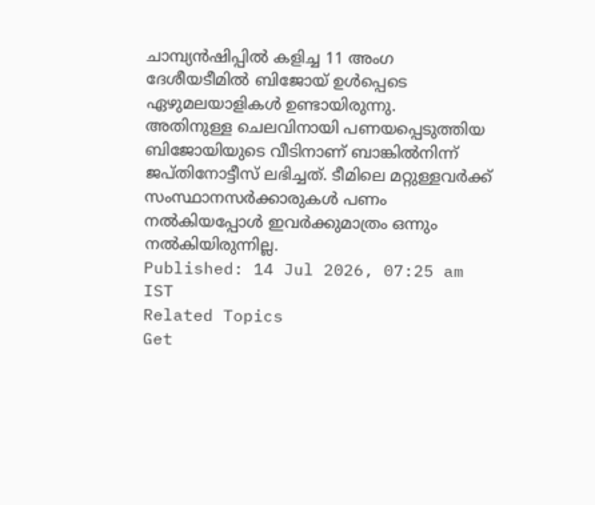ചാമ്പ്യൻഷിപ്പിൽ കളിച്ച 11 അംഗ ദേശീയടീമിൽ ബിജോയ് ഉൾപ്പെടെ ഏഴുമലയാളികൾ ഉണ്ടായിരുന്നു.
അതിനുള്ള ചെലവിനായി പണയപ്പെടുത്തിയ ബിജോയിയുടെ വീടിനാണ് ബാങ്കിൽനിന്ന് ജപ്തിനോട്ടീസ് ലഭിച്ചത്. ടീമിലെ മറ്റുള്ളവർക്ക് സംസ്ഥാനസർക്കാരുകൾ പണം നൽകിയപ്പോൾ ഇവർക്കുമാത്രം ഒന്നും നൽകിയിരുന്നില്ല.
Published: 14 Jul 2026, 07:25 am IST
Related Topics
Get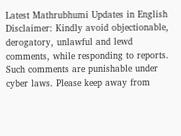Latest Mathrubhumi Updates in English
Disclaimer: Kindly avoid objectionable, derogatory, unlawful and lewd comments, while responding to reports. Such comments are punishable under cyber laws. Please keep away from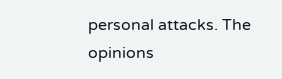personal attacks. The opinions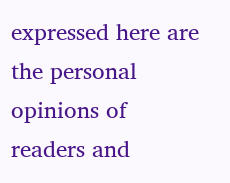expressed here are the personal opinions of readers and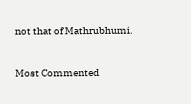not that of Mathrubhumi.


Most Commented